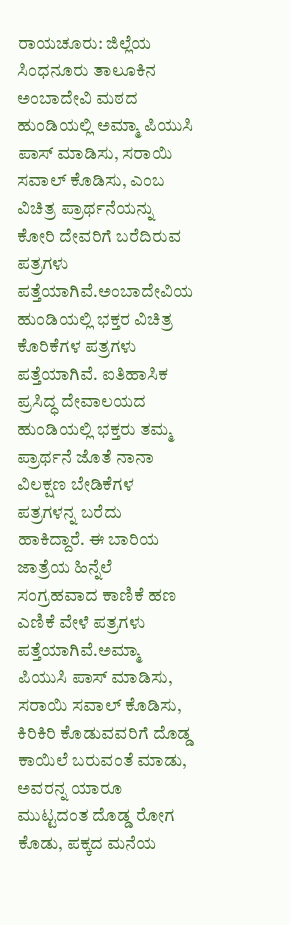ರಾಯಚೂರು: ಜಿಲ್ಲೆಯ ಸಿಂಧನೂರು ತಾಲೂಕಿನ ಅಂಬಾದೇವಿ ಮಠದ ಹುಂಡಿಯಲ್ಲಿ ಅಮ್ಮಾ ಪಿಯುಸಿ ಪಾಸ್ ಮಾಡಿಸು, ಸರಾಯಿ ಸವಾಲ್ ಕೊಡಿಸು, ಎಂಬ ವಿಚಿತ್ರ ಪ್ರಾರ್ಥನೆಯನ್ನು ಕೋರಿ ದೇವರಿಗೆ ಬರೆದಿರುವ ಪತ್ರಗಳು ಪತ್ತೆಯಾಗಿವೆ.ಅಂಬಾದೇವಿಯ ಹುಂಡಿಯಲ್ಲಿ ಭಕ್ತರ ವಿಚಿತ್ರ ಕೊರಿಕೆಗಳ ಪತ್ರಗಳು ಪತ್ತೆಯಾಗಿವೆ. ಐತಿಹಾಸಿಕ ಪ್ರಸಿದ್ಧ ದೇವಾಲಯದ ಹುಂಡಿಯಲ್ಲಿ ಭಕ್ತರು ತಮ್ಮ ಪ್ರಾರ್ಥನೆ ಜೊತೆ ನಾನಾ ವಿಲಕ್ಷಣ ಬೇಡಿಕೆಗಳ ಪತ್ರಗಳನ್ನ ಬರೆದು ಹಾಕಿದ್ದಾರೆ. ಈ ಬಾರಿಯ ಜಾತ್ರೆಯ ಹಿನ್ನೆಲೆ ಸಂಗ್ರಹವಾದ ಕಾಣಿಕೆ ಹಣ ಎಣಿಕೆ ವೇಳೆ ಪತ್ರಗಳು ಪತ್ತೆಯಾಗಿವೆ.ಅಮ್ಮಾ ಪಿಯುಸಿ ಪಾಸ್ ಮಾಡಿಸು, ಸರಾಯಿ ಸವಾಲ್ ಕೊಡಿಸು, ಕಿರಿಕಿರಿ ಕೊಡುವವರಿಗೆ ದೊಡ್ಡ ಕಾಯಿಲೆ ಬರುವಂತೆ ಮಾಡು, ಅವರನ್ನ ಯಾರೂ ಮುಟ್ಟದಂತ ದೊಡ್ಡ ರೋಗ ಕೊಡು, ಪಕ್ಕದ ಮನೆಯ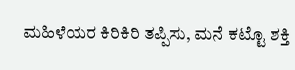ಮಹಿಳೆಯರ ಕಿರಿಕಿರಿ ತಪ್ಪಿಸು, ಮನೆ ಕಟ್ಟೊ ಶಕ್ತಿ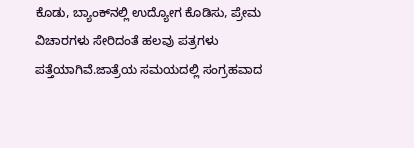ಕೊಡು, ಬ್ಯಾಂಕ್‍ನಲ್ಲಿ ಉದ್ಯೋಗ ಕೊಡಿಸು, ಪ್ರೇಮ ವಿಚಾರಗಳು ಸೇರಿದಂತೆ ಹಲವು ಪತ್ರಗಳು ಪತ್ತೆಯಾಗಿವೆ.ಜಾತ್ರೆಯ ಸಮಯದಲ್ಲಿ ಸಂಗ್ರಹವಾದ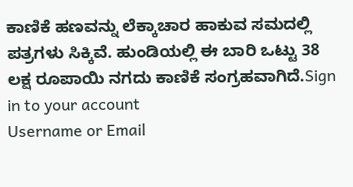ಕಾಣಿಕೆ ಹಣವನ್ನು ಲೆಕ್ಕಾಚಾರ ಹಾಕುವ ಸಮದಲ್ಲಿ ಪತ್ರಗಳು ಸಿಕ್ಕಿವೆ. ಹುಂಡಿಯಲ್ಲಿ ಈ ಬಾರಿ ಒಟ್ಟು 38 ಲಕ್ಷ ರೂಪಾಯಿ ನಗದು ಕಾಣಿಕೆ ಸಂಗ್ರಹವಾಗಿದೆ.Sign in to your account
Username or Email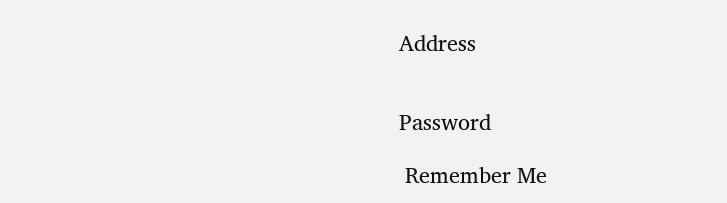Address


Password

 Remember Me